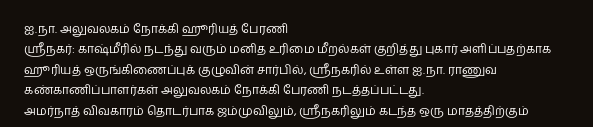ஐ.நா. அலுவலகம் நோக்கி ஹூரியத் பேரணி
ஸ்ரீநகர்: காஷ்மீரில் நடந்து வரும் மனித உரிமை மீறல்கள் குறித்து புகார் அளிப்பதற்காக ஹூரியத் ஒருங்கிணைப்புக் குழுவின் சார்பில், ஸ்ரீநகரில் உள்ள ஐ.நா. ராணுவ கண்காணிப்பாளர்கள் அலுவலகம் நோக்கி பேரணி நடத்தப்பட்டது.
அமர்நாத் விவகாரம் தொடர்பாக ஜம்முவிலும், ஸ்ரீநகரிலும் கடந்த ஒரு மாதத்திற்கும்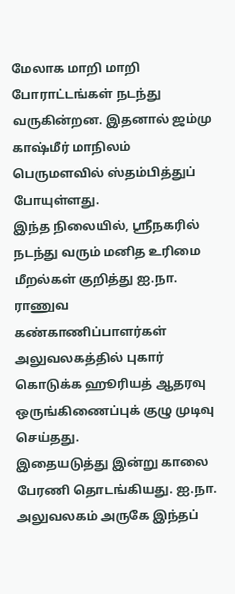மேலாக மாறி மாறி போராட்டங்கள் நடந்து வருகின்றன. இதனால் ஜம்மு காஷ்மீர் மாநிலம் பெருமளவில் ஸ்தம்பித்துப் போயுள்ளது.
இந்த நிலையில், ஸ்ரீநகரில் நடந்து வரும் மனித உரிமை மீறல்கள் குறித்து ஐ.நா. ராணுவ கண்காணிப்பாளர்கள் அலுவலகத்தில் புகார் கொடுக்க ஹூரியத் ஆதரவு ஒருங்கிணைப்புக் குழு முடிவு செய்தது.
இதையடுத்து இன்று காலை பேரணி தொடங்கியது. ஐ.நா. அலுவலகம் அருகே இந்தப்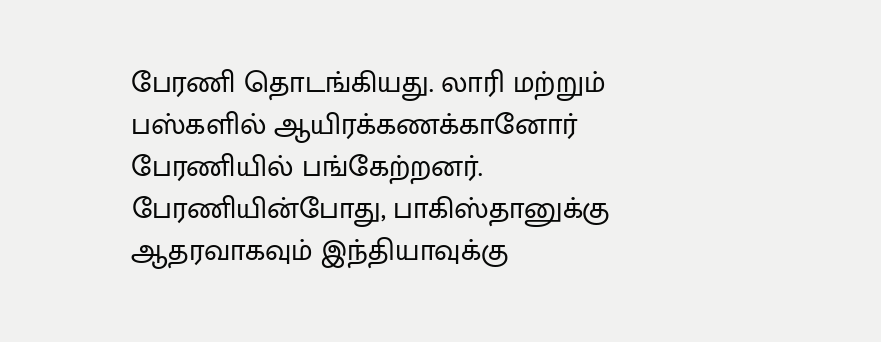பேரணி தொடங்கியது. லாரி மற்றும் பஸ்களில் ஆயிரக்கணக்கானோர் பேரணியில் பங்கேற்றனர்.
பேரணியின்போது, பாகிஸ்தானுக்கு ஆதரவாகவும் இந்தியாவுக்கு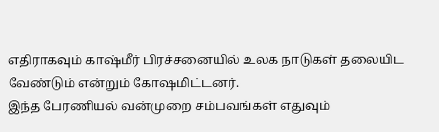எதிராகவும் காஷ்மீர் பிரச்சனையில் உலக நாடுகள் தலையிட வேண்டும் என்றும் கோஷமிட்டனர்.
இந்த பேரணியல் வன்முறை சம்பவங்கள் எதுவும்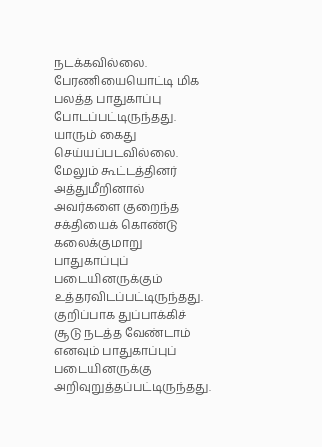நடக்கவில்லை. பேரணியையொட்டி மிக பலத்த பாதுகாப்பு போடப்பட்டிருந்தது. யாரும் கைது செய்யப்படவில்லை.
மேலும் கூட்டத்தினர் அத்துமீறினால் அவர்களை குறைந்த சக்தியைக் கொண்டு கலைக்குமாறு பாதுகாப்புப் படையினருக்கும் உத்தரவிடப்பட்டிருந்தது. குறிப்பாக துப்பாக்கிச் சூடு நடத்த வேண்டாம் எனவும் பாதுகாப்புப் படையினருக்கு அறிவுறுத்தப்பட்டிருந்தது.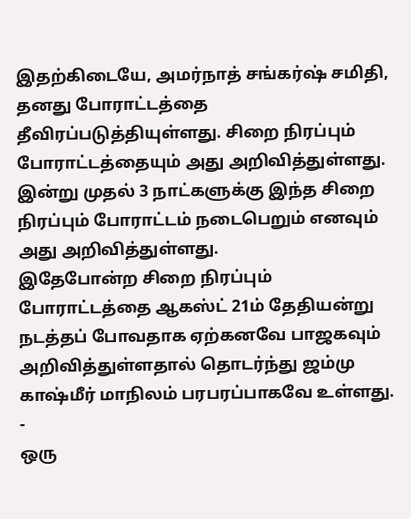இதற்கிடையே, அமர்நாத் சங்கர்ஷ் சமிதி, தனது போராட்டத்தை தீவிரப்படுத்தியுள்ளது. சிறை நிரப்பும் போராட்டத்தையும் அது அறிவித்துள்ளது.
இன்று முதல் 3 நாட்களுக்கு இந்த சிறை நிரப்பும் போராட்டம் நடைபெறும் எனவும் அது அறிவித்துள்ளது.
இதேபோன்ற சிறை நிரப்பும் போராட்டத்தை ஆகஸ்ட் 21ம் தேதியன்று நடத்தப் போவதாக ஏற்கனவே பாஜகவும் அறிவித்துள்ளதால் தொடர்ந்து ஜம்மு காஷ்மீர் மாநிலம் பரபரப்பாகவே உள்ளது.
-
ஒரு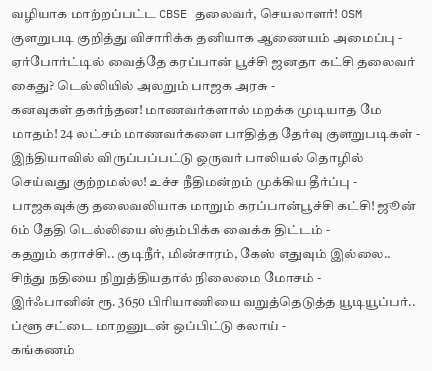வழியாக மாற்றப்பட்ட CBSE தலைவர், செயலாளர்! OSM குளறுபடி குறித்து விசாரிக்க தனியாக ஆணையம் அமைப்பு -
ஏர்போர்ட்டில் வைத்தே கரப்பான் பூச்சி ஜனதா கட்சி தலைவர் கைது? டெல்லியில் அலறும் பாஜக அரசு -
கனவுகள் தகர்ந்தன! மாணவர்களால் மறக்க முடியாத மே மாதம்! 24 லட்சம் மாணவர்களை பாதித்த தேர்வு குளறுபடிகள் -
இந்தியாவில் விருப்பப்பட்டு ஒருவர் பாலியல் தொழில் செய்வது குற்றமல்ல! உச்ச நீதிமன்றம் முக்கிய தீர்ப்பு -
பாஜகவுக்கு தலைவலியாக மாறும் கரப்பான்பூச்சி கட்சி! ஜூன் 6ம் தேதி டெல்லியை ஸ்தம்பிக்க வைக்க திட்டம் -
கதறும் கராச்சி.. குடிநீர், மின்சாரம், கேஸ் எதுவும் இல்லை.. சிந்து நதியை நிறுத்தியதால் நிலைமை மோசம் -
இர்ஃபானின் ரூ. 3650 பிரியாணியை வறுத்தெடுத்த யூடியூப்பர்.. ப்ளூ சட்டை மாறனுடன் ஒப்பிட்டு கலாய் -
கங்கணம்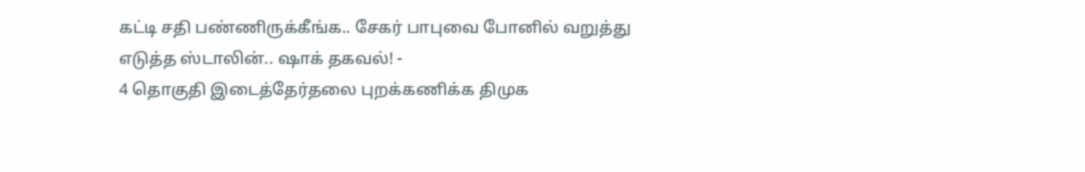கட்டி சதி பண்ணிருக்கீங்க.. சேகர் பாபுவை போனில் வறுத்து எடுத்த ஸ்டாலின்.. ஷாக் தகவல்! -
4 தொகுதி இடைத்தேர்தலை புறக்கணிக்க திமுக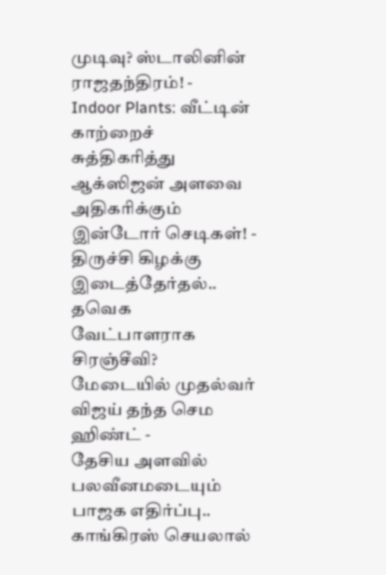முடிவு? ஸ்டாலினின் ராஜதந்திரம்! -
Indoor Plants: வீட்டின் காற்றைச் சுத்திகரித்து ஆக்ஸிஜன் அளவை அதிகரிக்கும் இன்டோர் செடிகள்! -
திருச்சி கிழக்கு இடைத்தேர்தல்.. தவெக வேட்பாளராக சிரஞ்சீவி? மேடையில் முதல்வர் விஜய் தந்த செம ஹிண்ட் -
தேசிய அளவில் பலவீனமடையும் பாஜக எதிர்ப்பு.. காங்கிரஸ் செயலால்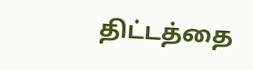திட்டத்தை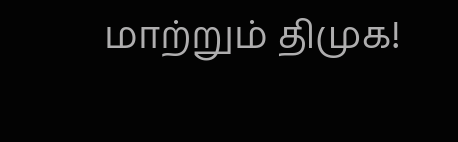மாற்றும் திமுக!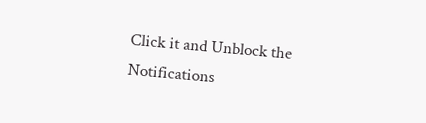Click it and Unblock the Notifications